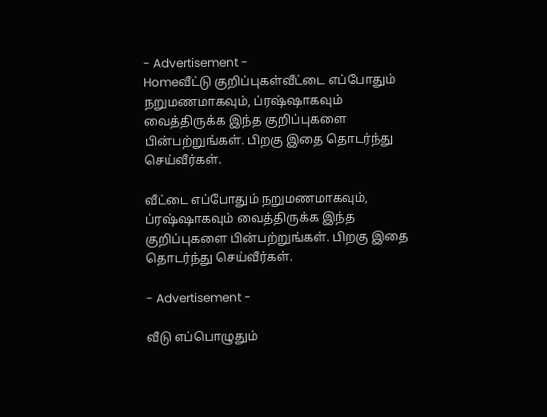- Advertisement -
Homeவீட்டு குறிப்புகள்வீட்டை எப்போதும் நறுமணமாகவும், ப்ரஷ்ஷாகவும் வைத்திருக்க இந்த குறிப்புகளை பின்பற்றுங்கள். பிறகு இதை தொடர்ந்து செய்வீர்கள்.

வீட்டை எப்போதும் நறுமணமாகவும், ப்ரஷ்ஷாகவும் வைத்திருக்க இந்த குறிப்புகளை பின்பற்றுங்கள். பிறகு இதை தொடர்ந்து செய்வீர்கள்.

- Advertisement -

வீடு எப்பொழுதும்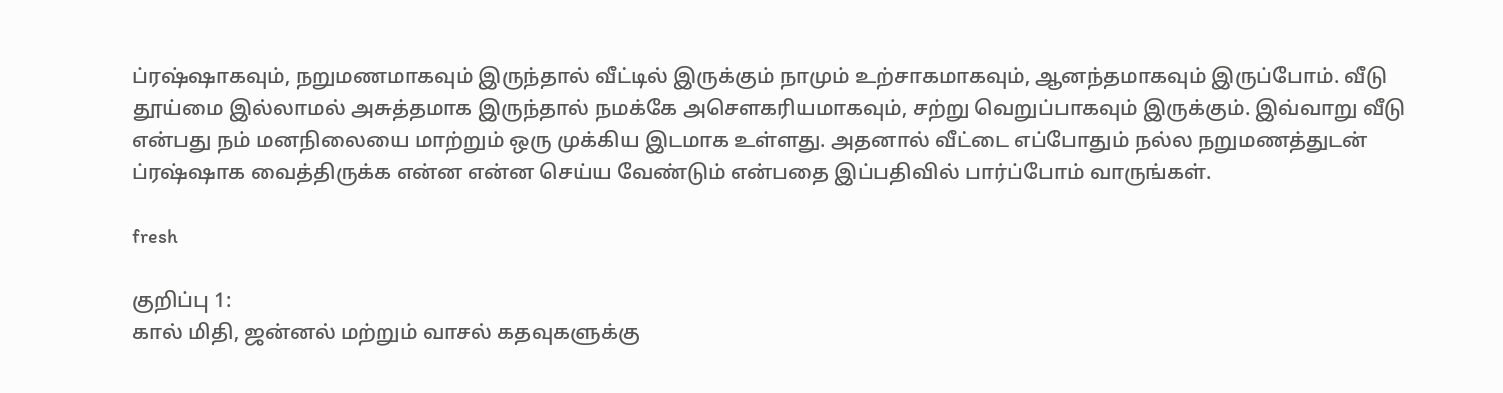ப்ரஷ்ஷாகவும், நறுமணமாகவும் இருந்தால் வீட்டில் இருக்கும் நாமும் உற்சாகமாகவும், ஆனந்தமாகவும் இருப்போம். வீடு தூய்மை இல்லாமல் அசுத்தமாக இருந்தால் நமக்கே அசௌகரியமாகவும், சற்று வெறுப்பாகவும் இருக்கும். இவ்வாறு வீடு என்பது நம் மனநிலையை மாற்றும் ஒரு முக்கிய இடமாக உள்ளது. அதனால் வீட்டை எப்போதும் நல்ல நறுமணத்துடன் ப்ரஷ்ஷாக வைத்திருக்க என்ன என்ன செய்ய வேண்டும் என்பதை இப்பதிவில் பார்ப்போம் வாருங்கள்.

fresh

குறிப்பு 1:
கால் மிதி, ஜன்னல் மற்றும் வாசல் கதவுகளுக்கு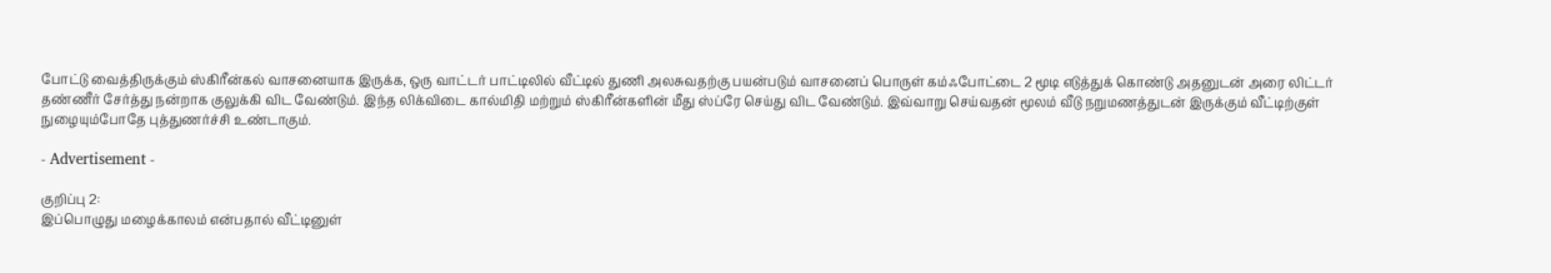போட்டு வைத்திருக்கும் ஸ்கிரீன்கல் வாசனையாக இருக்க, ஒரு வாட்டர் பாட்டிலில் வீட்டில் துணி அலசுவதற்கு பயன்படும் வாசனைப் பொருள் கம்ஃபோட்டை 2 மூடி எடுத்துக் கொண்டு அதனுடன் அரை லிட்டர் தண்ணீர் சேர்த்து நன்றாக குலுக்கி விட வேண்டும். இந்த லிக்விடை கால்மிதி மற்றும் ஸ்கிரீன்களின் மீது ஸ்ப்ரே செய்து விட வேண்டும். இவ்வாறு செய்வதன் மூலம் வீடு நறுமணத்துடன் இருக்கும் வீட்டிற்குள் நுழையும்போதே புத்துணர்ச்சி உண்டாகும்.

- Advertisement -

குறிப்பு 2:
இப்பொழுது மழைக்காலம் என்பதால் வீட்டினுள்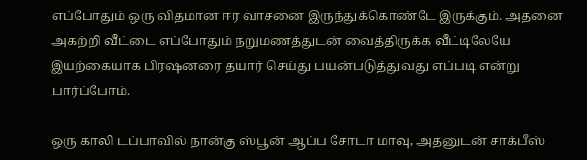எப்போதும் ஒரு விதமான ஈர வாசனை இருந்துக்கொண்டே இருக்கும். அதனை அகற்றி வீட்டை எப்போதும் நறுமணத்துடன் வைத்திருக்க வீட்டிலேயே இயற்கையாக பிரஷனரை தயார் செய்து பயன்படுத்துவது எப்படி என்று பார்ப்போம்.

ஒரு காலி டப்பாவில் நான்கு ஸ்பூன் ஆப்ப சோடா மாவு, அதனுடன் சாக்பீஸ்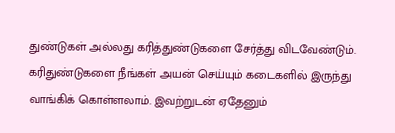துண்டுகள் அல்லது கரித்துண்டுகளை சேர்த்து விடவேண்டும். கரிதுண்டுகளை நீங்கள் அயன் செய்யும் கடைகளில் இருந்து வாங்கிக் கொள்ளலாம். இவற்றுடன் ஏதேனும்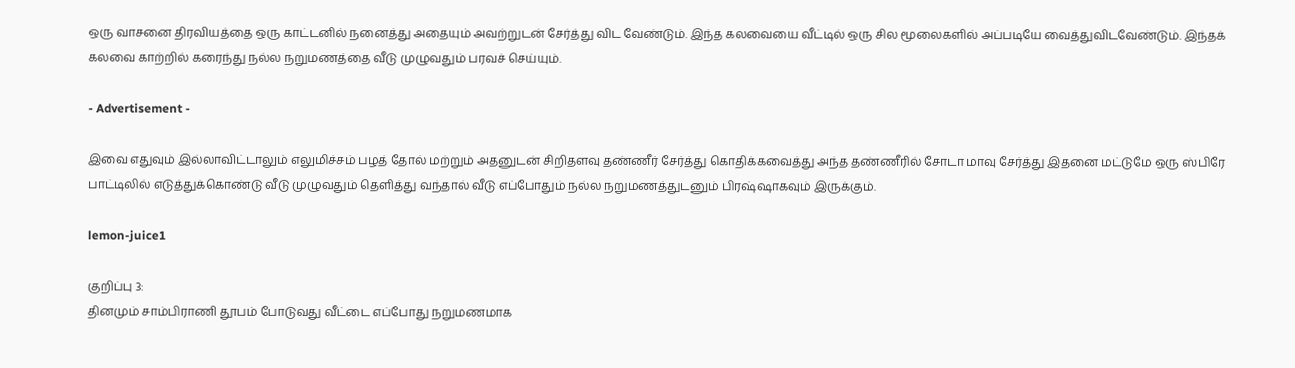ஒரு வாசனை திரவியத்தை ஒரு காட்டனில் நனைத்து அதையும் அவற்றுடன் சேர்த்து விட வேண்டும். இந்த கலவையை வீட்டில் ஒரு சில மூலைகளில் அப்படியே வைத்துவிடவேண்டும். இந்தக் கலவை காற்றில் கரைந்து நல்ல நறுமணத்தை வீடு முழுவதும் பரவச் செய்யும்.

- Advertisement -

இவை எதுவும் இல்லாவிட்டாலும் எலுமிச்சம் பழத் தோல் மற்றும் அதனுடன் சிறிதளவு தண்ணீர் சேர்த்து கொதிக்கவைத்து அந்த தண்ணீரில் சோடா மாவு சேர்த்து இதனை மட்டுமே ஒரு ஸ்பிரே பாட்டிலில் எடுத்துக்கொண்டு வீடு முழுவதும் தெளித்து வந்தால் வீடு எப்போதும் நல்ல நறுமணத்துடனும் பிரஷ்ஷாகவும் இருக்கும்.

lemon-juice1

குறிப்பு 3:
தினமும் சாம்பிராணி தூபம் போடுவது வீட்டை எப்போது நறுமணமாக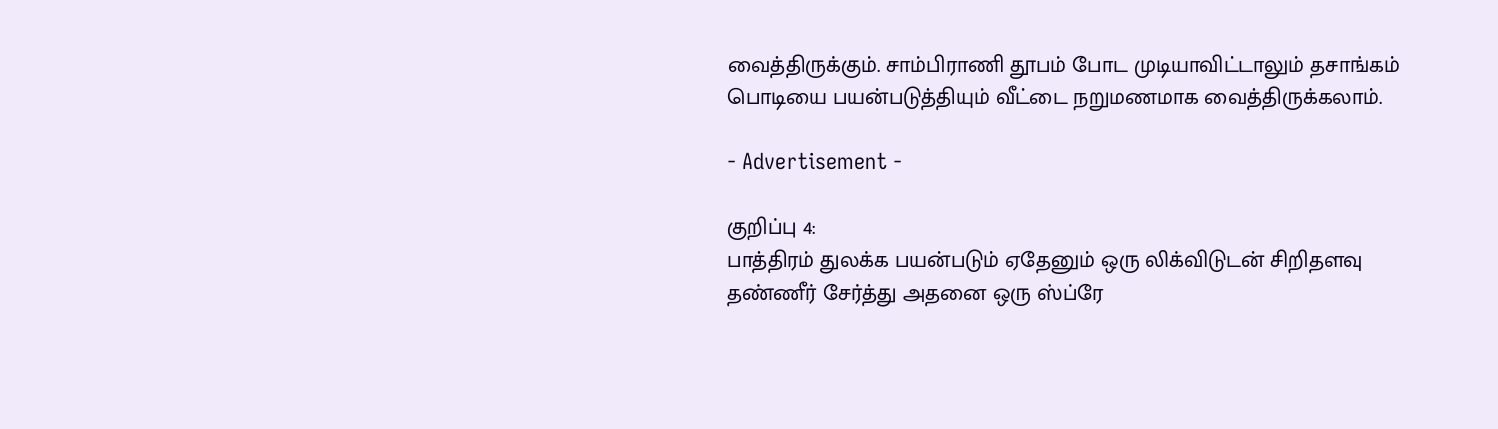வைத்திருக்கும். சாம்பிராணி தூபம் போட முடியாவிட்டாலும் தசாங்கம் பொடியை பயன்படுத்தியும் வீட்டை நறுமணமாக வைத்திருக்கலாம்.

- Advertisement -

குறிப்பு 4:
பாத்திரம் துலக்க பயன்படும் ஏதேனும் ஒரு லிக்விடுடன் சிறிதளவு தண்ணீர் சேர்த்து அதனை ஒரு ஸ்ப்ரே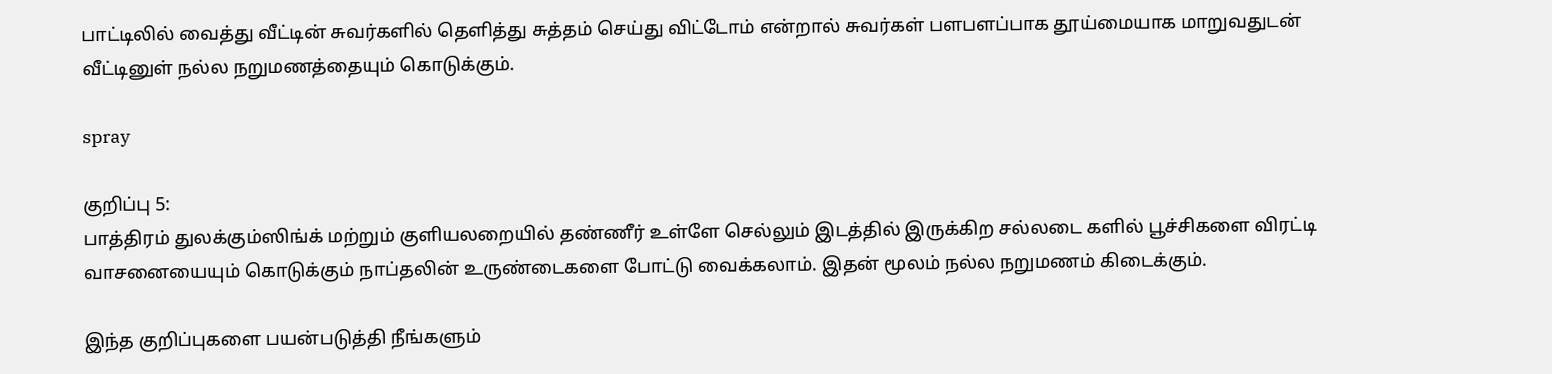பாட்டிலில் வைத்து வீட்டின் சுவர்களில் தெளித்து சுத்தம் செய்து விட்டோம் என்றால் சுவர்கள் பளபளப்பாக தூய்மையாக மாறுவதுடன் வீட்டினுள் நல்ல நறுமணத்தையும் கொடுக்கும்.

spray

குறிப்பு 5:
பாத்திரம் துலக்கும்ஸிங்க் மற்றும் குளியலறையில் தண்ணீர் உள்ளே செல்லும் இடத்தில் இருக்கிற சல்லடை களில் பூச்சிகளை விரட்டி வாசனையையும் கொடுக்கும் நாப்தலின் உருண்டைகளை போட்டு வைக்கலாம். இதன் மூலம் நல்ல நறுமணம் கிடைக்கும்.

இந்த குறிப்புகளை பயன்படுத்தி நீங்களும்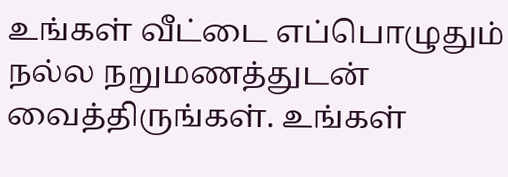உங்கள் வீட்டை எப்பொழுதும் நல்ல நறுமணத்துடன் வைத்திருங்கள். உங்கள்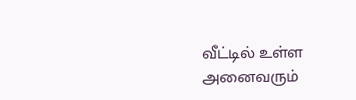வீட்டில் உள்ள அனைவரும்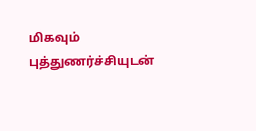மிகவும் புத்துணர்ச்சியுடன்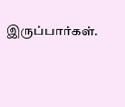இருப்பார்கள்.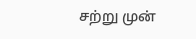சற்று முன்